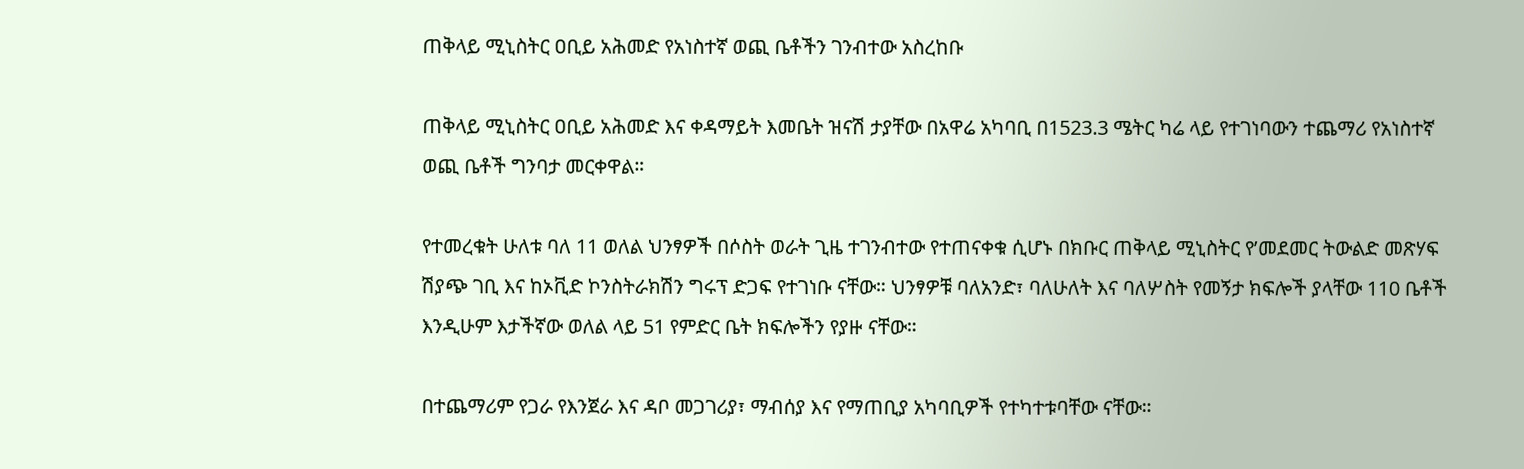ጠቅላይ ሚኒስትር ዐቢይ አሕመድ የአነስተኛ ወጪ ቤቶችን ገንብተው አስረከቡ

ጠቅላይ ሚኒስትር ዐቢይ አሕመድ እና ቀዳማይት እመቤት ዝናሽ ታያቸው በአዋሬ አካባቢ በ1523.3 ሜትር ካሬ ላይ የተገነባውን ተጨማሪ የአነስተኛ ወጪ ቤቶች ግንባታ መርቀዋል።

የተመረቁት ሁለቱ ባለ 11 ወለል ህንፃዎች በሶስት ወራት ጊዜ ተገንብተው የተጠናቀቁ ሲሆኑ በክቡር ጠቅላይ ሚኒስትር የ’መደመር ትውልድ መጽሃፍ ሽያጭ ገቢ እና ከኦቪድ ኮንስትራክሽን ግሩፕ ድጋፍ የተገነቡ ናቸው። ህንፃዎቹ ባለአንድ፣ ባለሁለት እና ባለሦስት የመኝታ ክፍሎች ያላቸው 110 ቤቶች እንዲሁም እታችኛው ወለል ላይ 51 የምድር ቤት ክፍሎችን የያዙ ናቸው።

በተጨማሪም የጋራ የእንጀራ እና ዳቦ መጋገሪያ፣ ማብሰያ እና የማጠቢያ አካባቢዎች የተካተቱባቸው ናቸው።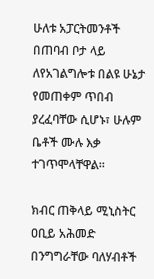ሁለቱ አፓርትመንቶች በጠባብ ቦታ ላይ ለየአገልግሎቱ በልዩ ሁኔታ የመጠቀም ጥበብ ያረፈባቸው ሲሆኑ፣ ሁሉም ቤቶች ሙሉ እቃ ተገጥሞላቸዋል።

ክብር ጠቅላይ ሚኒስትር ዐቢይ አሕመድ በንግግራቸው ባለሃብቶች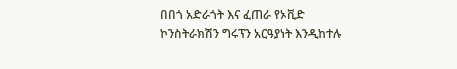በበጎ አድራጎት እና ፈጠራ የኦቪድ ኮንስትራክሽን ግሩፕን አርዓያነት እንዲከተሉ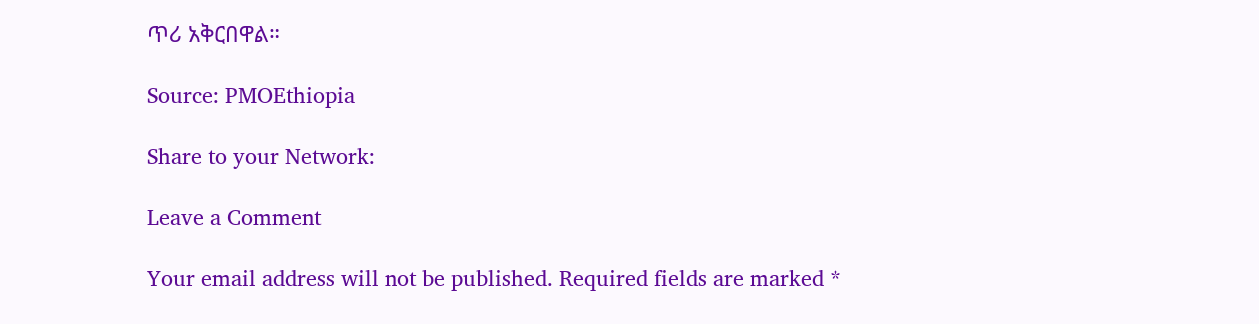ጥሪ አቅርበዋል።

Source: PMOEthiopia

Share to your Network:

Leave a Comment

Your email address will not be published. Required fields are marked *